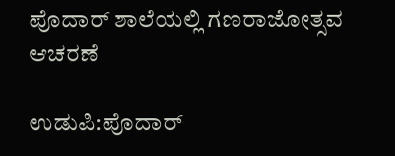ಪೊದಾರ್ ಶಾಲೆಯಲ್ಲಿ ಗಣರಾಜೋತ್ಸವ ಆಚರಣೆ

ಉಡುಪಿ:ಪೊದಾರ್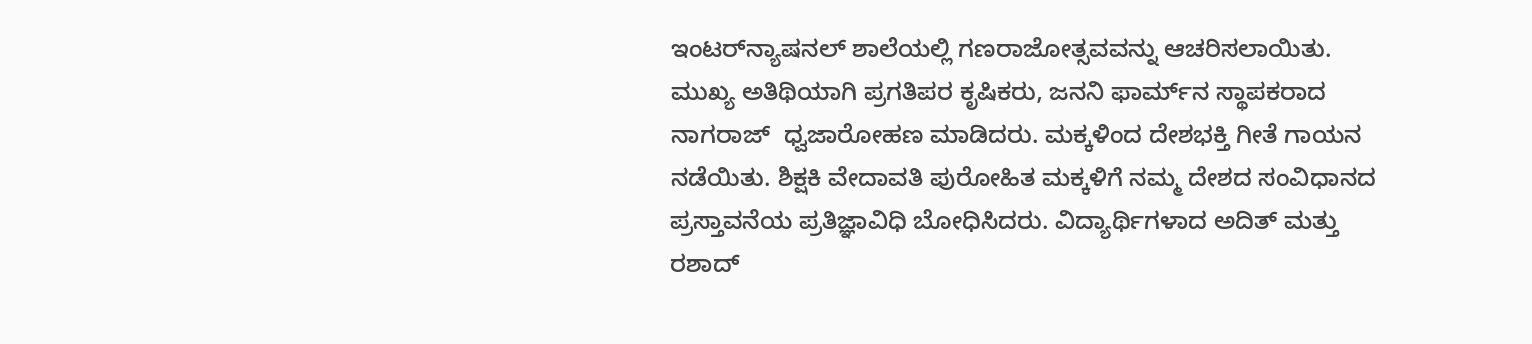ಇಂಟರ್‌ನ್ಯಾಷನಲ್ ಶಾಲೆಯಲ್ಲಿ ಗಣರಾಜೋತ್ಸವವನ್ನು ಆಚರಿಸಲಾಯಿತು. ಮುಖ್ಯ ಅತಿಥಿಯಾಗಿ ಪ್ರಗತಿಪರ ಕೃಷಿಕರು, ಜನನಿ ಫಾರ್ಮ್‌ನ ಸ್ಥಾಪಕರಾದ ನಾಗರಾಜ್  ಧ್ವಜಾರೋಹಣ ಮಾಡಿದರು. ಮಕ್ಕಳಿಂದ ದೇಶಭಕ್ತಿ ಗೀತೆ ಗಾಯನ ನಡೆಯಿತು. ಶಿಕ್ಷಕಿ ವೇದಾವತಿ ಪುರೋಹಿತ ಮಕ್ಕಳಿಗೆ ನಮ್ಮ ದೇಶದ ಸಂವಿಧಾನದ ಪ್ರಸ್ತಾವನೆಯ ಪ್ರತಿಜ್ಞಾವಿಧಿ ಬೋಧಿಸಿದರು. ವಿದ್ಯಾರ್ಥಿಗಳಾದ ಅದಿತ್ ಮತ್ತು ರಶಾದ್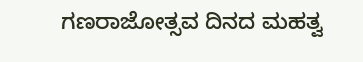ಗಣರಾಜೋತ್ಸವ ದಿನದ ಮಹತ್ವ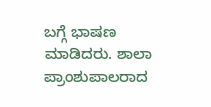ಬಗ್ಗೆ ಭಾಷಣ ಮಾಡಿದರು. ಶಾಲಾ ಪ್ರಾಂಶುಪಾಲರಾದ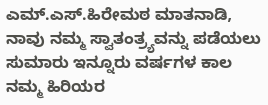ಎಮ್.ಎಸ್.ಹಿರೇಮಠ ಮಾತನಾಡಿ, ನಾವು ನಮ್ಮ ಸ್ವಾತಂತ್ರ್ಯವನ್ನು ಪಡೆಯಲು ಸುಮಾರು ಇನ್ನೂರು ವರ್ಷಗಳ ಕಾಲ ನಮ್ಮ ಹಿರಿಯರ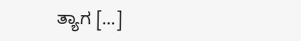ತ್ಯಾಗ […]